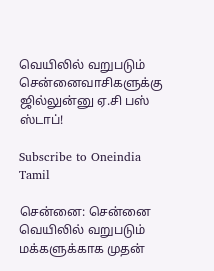வெயிலில் வறுபடும் சென்னைவாசிகளுக்கு ஜில்லுன்னு ஏ.சி பஸ் ஸ்டாப்!

Subscribe to Oneindia Tamil

சென்னை: சென்னை வெயிலில் வறுபடும் மக்களுக்காக முதன்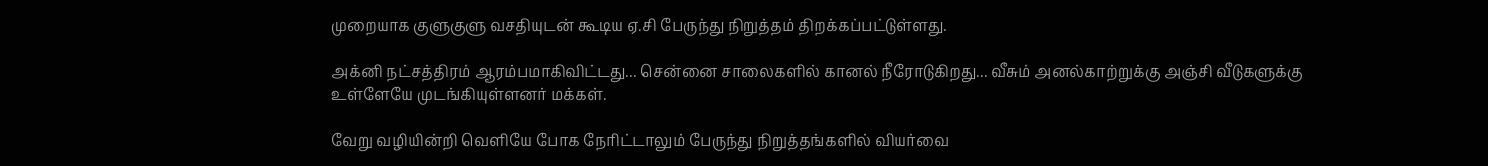முறையாக குளுகுளு வசதியுடன் கூடிய ஏ.சி பேருந்து நிறுத்தம் திறக்கப்பட்டுள்ளது.

அக்னி நட்சத்திரம் ஆரம்பமாகிவிட்டது... சென்னை சாலைகளில் கானல் நீரோடுகிறது... வீசும் அனல்காற்றுக்கு அஞ்சி வீடுகளுக்கு உள்ளேயே முடங்கியுள்ளனர் மக்கள்.

வேறு வழியின்றி வெளியே போக நேரிட்டாலும் பேருந்து நிறுத்தங்களில் வியர்வை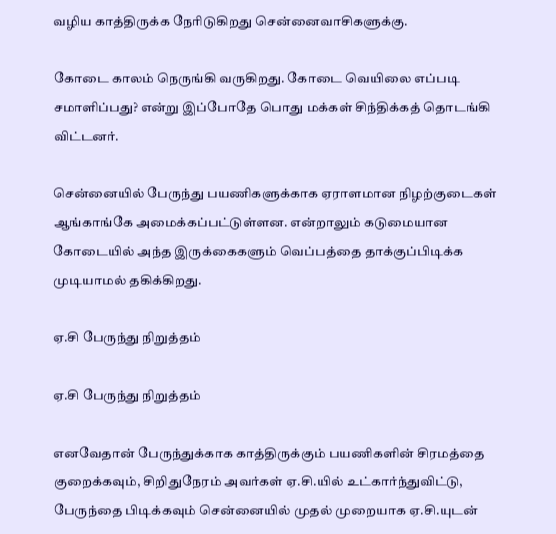வழிய காத்திருக்க நேரிடுகிறது சென்னைவாசிகளுக்கு.

கோடை காலம் நெருங்கி வருகிறது. கோடை வெயிலை எப்படி சமாளிப்பது? என்று இப்போதே பொது மக்கள் சிந்திக்கத் தொடங்கி விட்டனர்.

சென்னையில் பேருந்து பயணிகளுக்காக ஏராளமான நிழற்குடைகள் ஆங்காங்கே அமைக்கப்பட்டுள்ளன. என்றாலும் கடுமையான கோடையில் அந்த இருக்கைகளும் வெப்பத்தை தாக்குப்பிடிக்க முடியாமல் தகிக்கிறது.

ஏ.சி பேருந்து நிறுத்தம்

ஏ.சி பேருந்து நிறுத்தம்

எனவேதான் பேருந்துக்காக காத்திருக்கும் பயணிகளின் சிரமத்தை குறைக்கவும், சிறிதுநேரம் அவர்கள் ஏ.சி.யில் உட்கார்ந்துவிட்டு, பேருந்தை பிடிக்கவும் சென்னையில் முதல் முறையாக ஏ.சி.யுடன்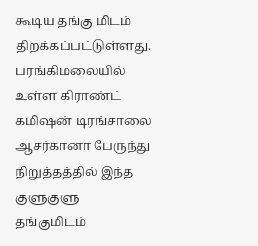கூடிய தங்கு மிடம் திறக்கப்பட்டுள்ளது. பரங்கிமலையில் உள்ள கிராண்ட் கமிஷன் டிரங்சாலை ஆசர்கானா பேருந்து நிறுத்தத்தில் இந்த குளுகுளு தங்குமிடம்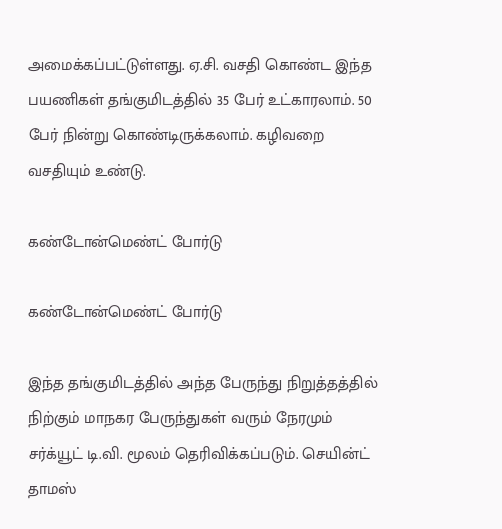அமைக்கப்பட்டுள்ளது. ஏ.சி. வசதி கொண்ட இந்த பயணிகள் தங்குமிடத்தில் 35 பேர் உட்காரலாம். 50 பேர் நின்று கொண்டிருக்கலாம். கழிவறை வசதியும் உண்டு.

கண்டோன்மெண்ட் போர்டு

கண்டோன்மெண்ட் போர்டு

இந்த தங்குமிடத்தில் அந்த பேருந்து நிறுத்தத்தில் நிற்கும் மாநகர பேருந்துகள் வரும் நேரமும் சர்க்யூட் டி.வி. மூலம் தெரிவிக்கப்படும். செயின்ட் தாமஸ்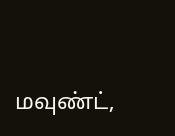மவுண்ட்,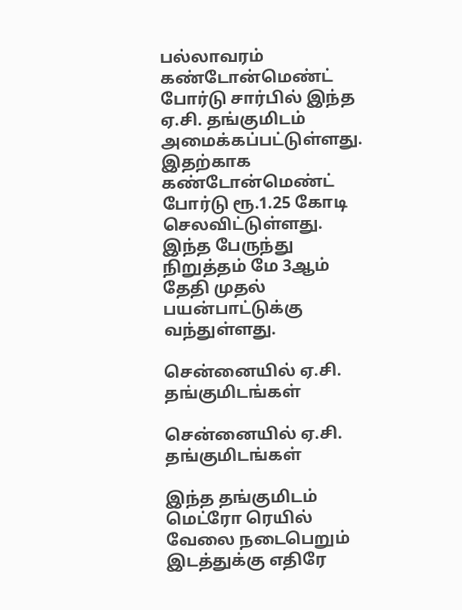பல்லாவரம் கண்டோன்மெண்ட் போர்டு சார்பில் இந்த ஏ.சி. தங்குமிடம் அமைக்கப்பட்டுள்ளது. இதற்காக கண்டோன்மெண்ட் போர்டு ரூ.1.25 கோடி செலவிட்டுள்ளது. இந்த பேருந்து நிறுத்தம் மே 3ஆம் தேதி முதல் பயன்பாட்டுக்கு வந்துள்ளது.

சென்னையில் ஏ.சி. தங்குமிடங்கள்

சென்னையில் ஏ.சி. தங்குமிடங்கள்

இந்த தங்குமிடம் மெட்ரோ ரெயில் வேலை நடைபெறும் இடத்துக்கு எதிரே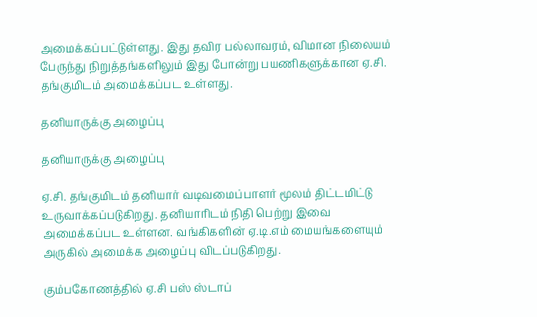அமைக்கப்பட்டுள்ளது. இது தவிர பல்லாவரம், விமான நிலையம் பேருந்து நிறுத்தங்களிலும் இது போன்று பயணிகளுக்கான ஏ.சி. தங்குமிடம் அமைக்கப்பட உள்ளது.

தனியாருக்கு அழைப்பு

தனியாருக்கு அழைப்பு

ஏ.சி. தங்குமிடம் தனியார் வடிவமைப்பாளர் மூலம் திட்டமிட்டு உருவாக்கப்படுகிறது. தனியாரிடம் நிதி பெற்று இவை அமைக்கப்பட உள்ளன. வங்கிகளின் ஏ.டி.எம் மையங்களையும் அருகில் அமைக்க அழைப்பு விடப்படுகிறது.

கும்பகோணத்தில் ஏ.சி பஸ் ஸ்டாப்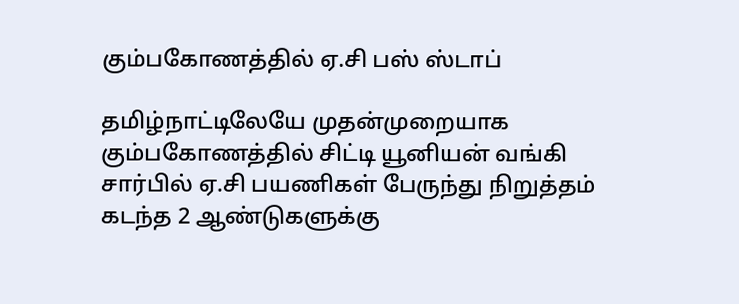கும்பகோணத்தில் ஏ.சி பஸ் ஸ்டாப்

தமிழ்நாட்டிலேயே முதன்முறையாக கும்பகோணத்தில் சிட்டி யூனியன் வங்கி சார்பில் ஏ.சி பயணிகள் பேருந்து நிறுத்தம் கடந்த 2 ஆண்டுகளுக்கு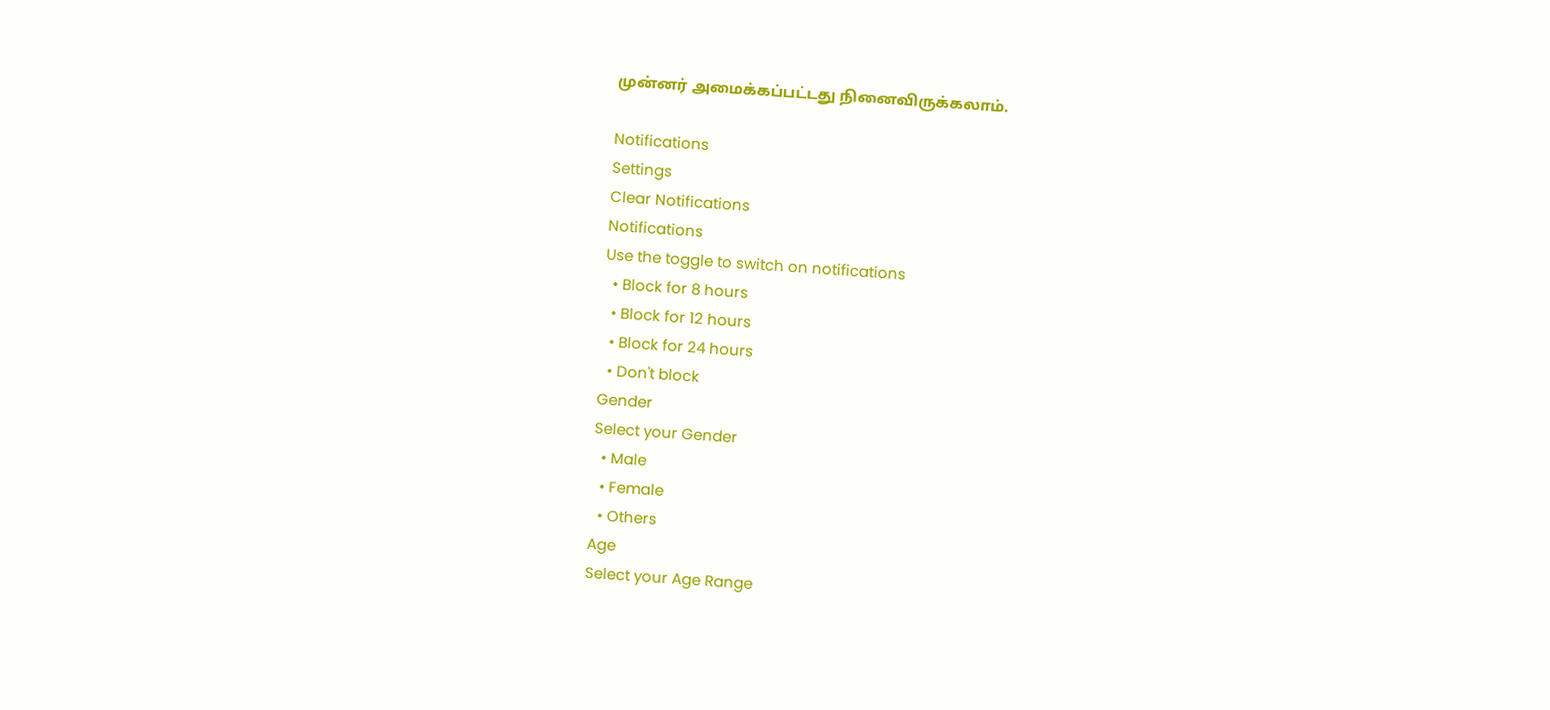முன்னர் அமைக்கப்பட்டது நினைவிருக்கலாம்.

Notifications
Settings
Clear Notifications
Notifications
Use the toggle to switch on notifications
  • Block for 8 hours
  • Block for 12 hours
  • Block for 24 hours
  • Don't block
Gender
Select your Gender
  • Male
  • Female
  • Others
Age
Select your Age Range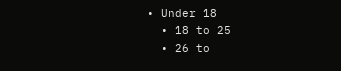• Under 18
  • 18 to 25
  • 26 to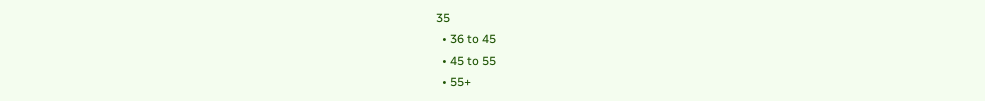35
  • 36 to 45
  • 45 to 55
  • 55+